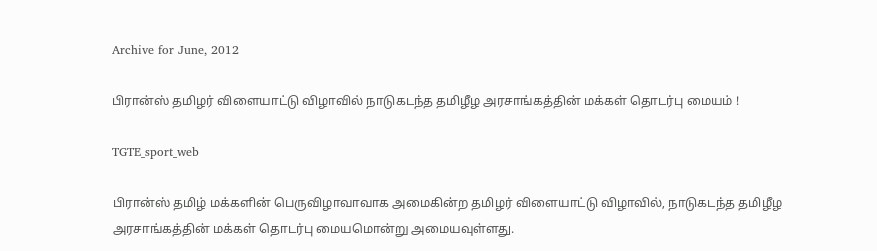Archive for June, 2012

பிரான்ஸ் தமிழர் விளையாட்டு விழாவில் நாடுகடந்த தமிழீழ அரசாங்கத்தின் மக்கள் தொடர்பு மையம் !

TGTE_sport_web

பிரான்ஸ் தமிழ் மக்களின் பெருவிழாவாவாக அமைகின்ற தமிழர் விளையாட்டு விழாவில், நாடுகடந்த தமிழீழ அரசாங்கத்தின் மக்கள் தொடர்பு மையமொன்று அமையவுள்ளது.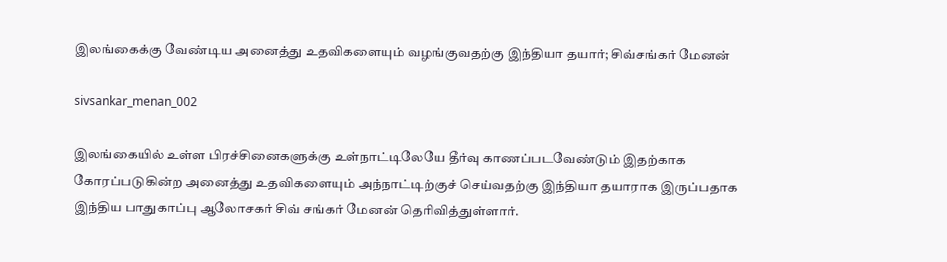இலங்கைக்கு வேண்டிய அனைத்து உதவிகளையும் வழங்குவதற்கு இந்தியா தயார்; சிவ்சங்கர் மேனன்

sivsankar_menan_002

இலங்கையில் உள்ள பிரச்சினைகளுக்கு உள்நாட்டிலேயே தீர்வு காணப்படவேண்டும் இதற்காக கோரப்படுகின்ற அனைத்து உதவிகளையும் அந்நாட்டிற்குச் செய்வதற்கு இந்தியா தயாராக இருப்பதாக இந்திய பாதுகாப்பு ஆலோசகர் சிவ் சங்கர் மேனன் தெரிவித்துள்ளார்.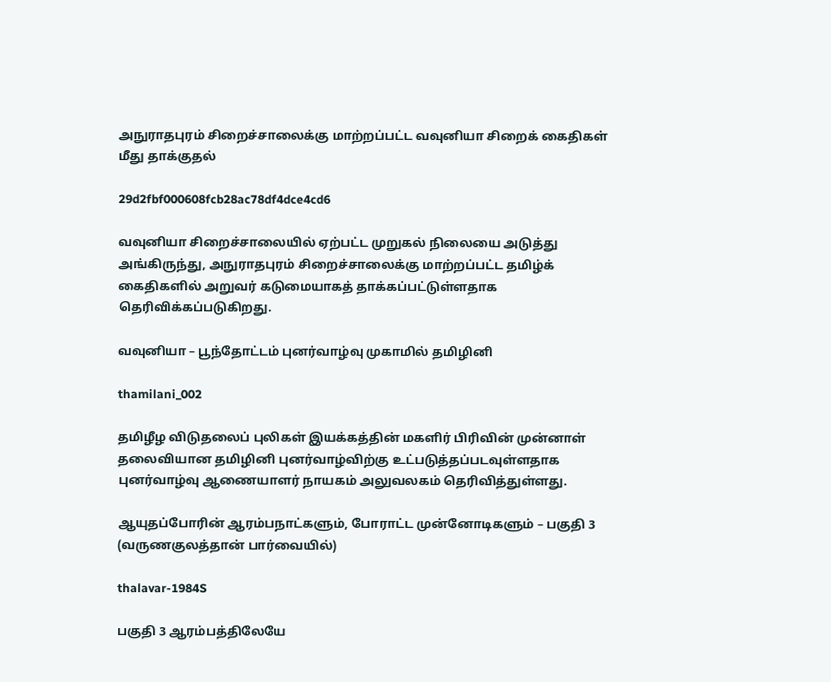அநுராதபுரம் சிறைச்சாலைக்கு மாற்றப்பட்ட வவுனியா சிறைக் கைதிகள் மீது தாக்குதல்

29d2fbf000608fcb28ac78df4dce4cd6

வவுனியா சிறைச்சாலையில் ஏற்பட்ட முறுகல் நிலையை அடுத்து அங்கிருந்து, அநுராதபுரம் சிறைச்சாலைக்கு மாற்றப்பட்ட தமிழ்க் கைதிகளில் அறுவர் கடுமையாகத் தாக்கப்பட்டுள்ளதாக தெரிவிக்கப்படுகிறது.

வவுனியா – பூந்தோட்டம் புனர்வாழ்வு முகாமில் தமிழினி

thamilani_002

தமிழீழ விடுதலைப் புலிகள் இயக்கத்தின் மகளிர் பிரிவின் முன்னாள் தலைவியான தமிழினி புனர்வாழ்விற்கு உட்படுத்தப்படவுள்ளதாக புனர்வாழ்வு ஆணையாளர் நாயகம் அலுவலகம் தெரிவித்துள்ளது.

ஆயுதப்போரின் ஆரம்பநாட்களும், போராட்ட முன்னோடிகளும் – பகுதி 3 (வருணகுலத்தான் பார்வையில்)

thalavar-1984S

பகுதி 3 ஆரம்பத்திலேயே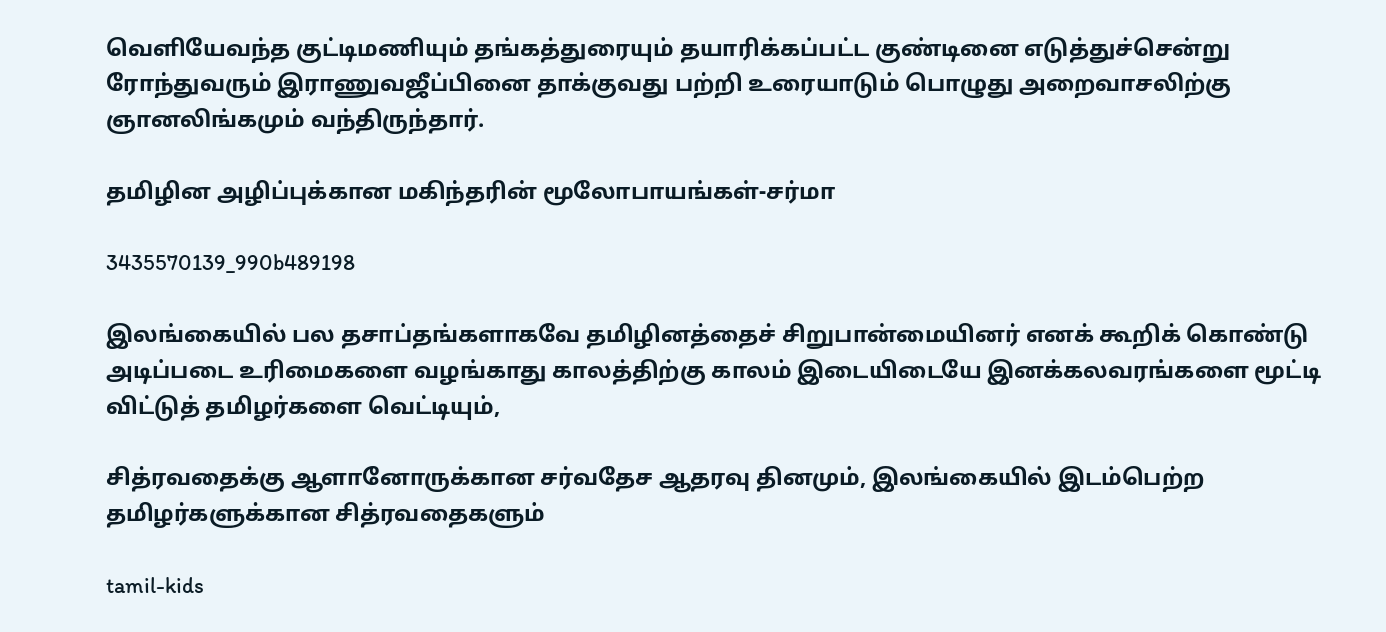வெளியேவந்த குட்டிமணியும் தங்கத்துரையும் தயாரிக்கப்பட்ட குண்டினை எடுத்துச்சென்று ரோந்துவரும் இராணுவஜீப்பினை தாக்குவது பற்றி உரையாடும் பொழுது அறைவாசலிற்கு ஞானலிங்கமும் வந்திருந்தார்.

தமிழின அழிப்புக்கான மகிந்தரின் மூலோபாயங்கள்-சர்மா

3435570139_990b489198

இலங்கையில் பல தசாப்தங்களாகவே தமிழினத்தைச் சிறுபான்மையினர் எனக் கூறிக் கொண்டு அடிப்படை உரிமைகளை வழங்காது காலத்திற்கு காலம் இடையிடையே இனக்கலவரங்களை மூட்டி விட்டுத் தமிழர்களை வெட்டியும்,

சித்ரவதைக்கு ஆளானோருக்கான சர்வதேச ஆதரவு தினமும், இலங்கையில் இடம்பெற்ற தமிழர்களுக்கான சித்ரவதைகளும்

tamil-kids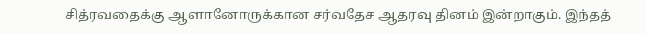சித்ரவதைக்கு ஆளானோருக்கான சர்வதேச ஆதரவு தினம் இன்றாகும். இந்தத்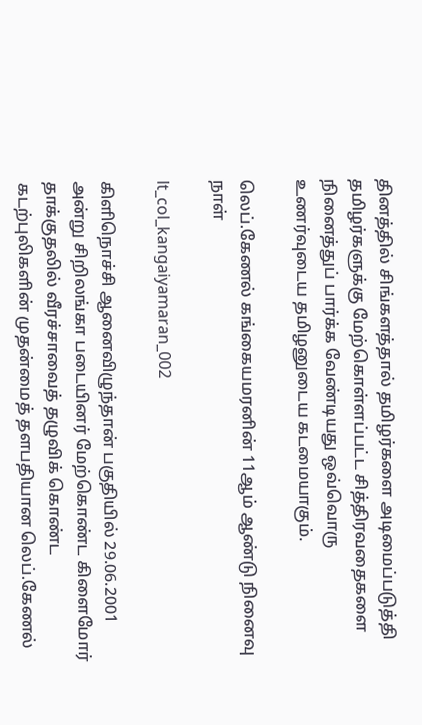தினத்தில் சிங்களத்தால் தமிழர்களை அடிமைப்படுத்தி தமிழர்களுக்கு மேற்கொள்ளப்பட்ட சித்திரவதைகளை நினைத்துப் பார்க்க வேண்டியது ஒவ்வொரு உணர்வுடைய தமிழனுடைய கடமையாகும்.

லெப்.கேணல் கங்கையமரனின் 11ஆம் ஆண்டு நினைவு நாள்

lt_col_kangaiyamaran_002

கிளிநொச்சி ஆனைவிழுந்தான் பகுதியில் 29.06.2001 அன்று சிறிலங்கா படையினர் மேற்கொண்ட கிளைமோர் தாக்குதலில் வீரச்சாவைத் தழுவிக் கொண்ட கடற்புலிகளின் முதன்மைத் தளபதியான லெப்.கேணல்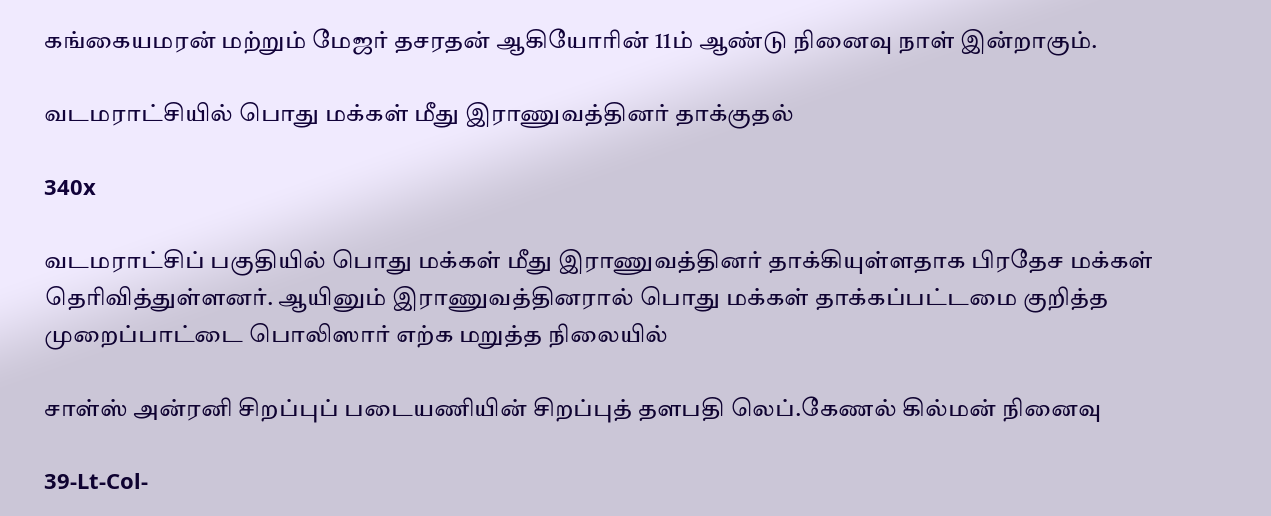கங்கையமரன் மற்றும் மேஜர் தசரதன் ஆகியோரின் 11ம் ஆண்டு நினைவு நாள் இன்றாகும்.

வடமராட்சியில் பொது மக்கள் மீது இராணுவத்தினர் தாக்குதல்

340x

வடமராட்சிப் பகுதியில் பொது மக்கள் மீது இராணுவத்தினர் தாக்கியுள்ளதாக பிரதேச மக்கள் தெரிவித்துள்ளனர். ஆயினும் இராணுவத்தினரால் பொது மக்கள் தாக்கப்பட்டமை குறித்த முறைப்பாட்டை பொலிஸார் எற்க மறுத்த நிலையில்

சாள்ஸ் அன்ரனி சிறப்புப் படையணியின் சிறப்புத் தளபதி லெப்.கேணல் கில்மன் நினைவு

39-Lt-Col-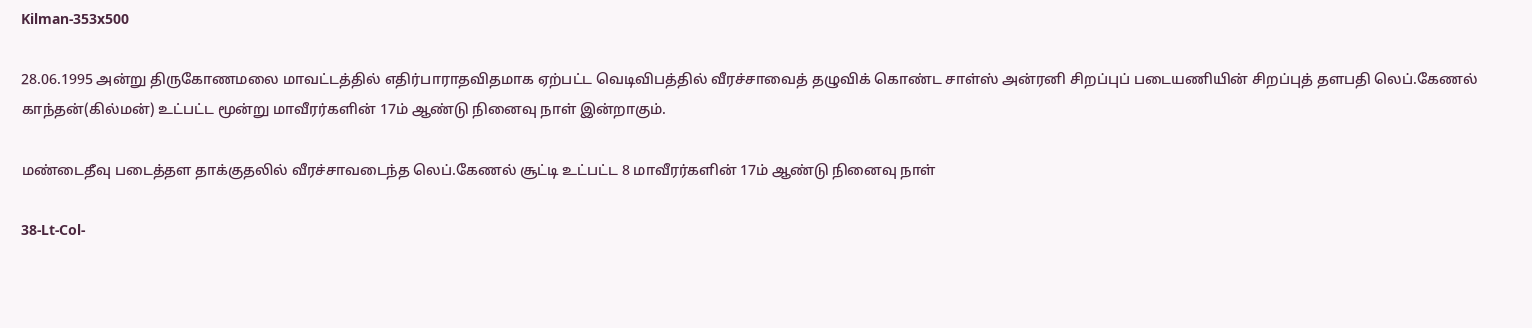Kilman-353x500

28.06.1995 அன்று திருகோணமலை மாவட்டத்தில் எதிர்பாராதவிதமாக ஏற்பட்ட வெடிவிபத்தில் வீரச்சாவைத் தழுவிக் கொண்ட சாள்ஸ் அன்ரனி சிறப்புப் படையணியின் சிறப்புத் தளபதி லெப்.கேணல் காந்தன்(கில்மன்) உட்பட்ட மூன்று மாவீரர்களின் 17ம் ஆண்டு நினைவு நாள் இன்றாகும்.

மண்டைதீவு படைத்தள தாக்குதலில் வீரச்சாவடைந்த லெப்.கேணல் சூட்டி உட்பட்ட 8 மாவீரர்களின் 17ம் ஆண்டு நினைவு நாள்

38-Lt-Col-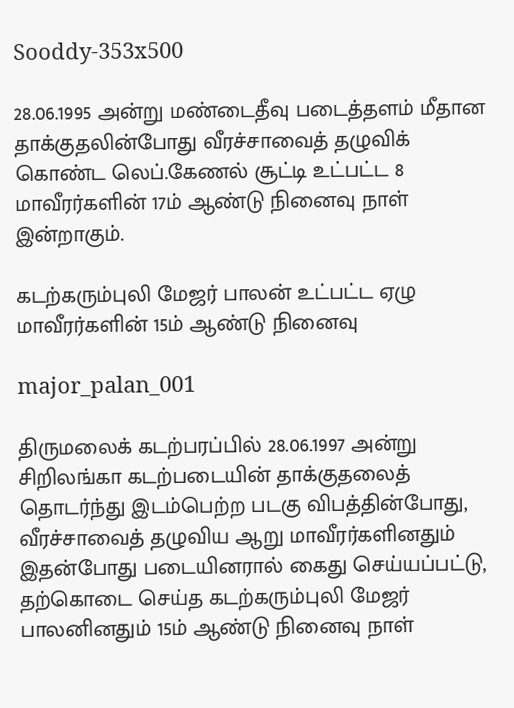Sooddy-353x500

28.06.1995 அன்று மண்டைதீவு படைத்தளம் மீதான தாக்குதலின்போது வீரச்சாவைத் தழுவிக் கொண்ட லெப்.கேணல் சூட்டி உட்பட்ட 8 மாவீரர்களின் 17ம் ஆண்டு நினைவு நாள் இன்றாகும்.

கடற்கரும்புலி மேஜர் பாலன் உட்பட்ட ஏழு மாவீரர்களின் 15ம் ஆண்டு நினைவு

major_palan_001

திருமலைக் கடற்பரப்பில் 28.06.1997 அன்று சிறிலங்கா கடற்படையின் தாக்குதலைத் தொடர்ந்து இடம்பெற்ற படகு விபத்தின்போது, வீரச்சாவைத் தழுவிய ஆறு மாவீரர்களினதும் இதன்போது படையினரால் கைது செய்யப்பட்டு, தற்கொடை செய்த கடற்கரும்புலி மேஜர் பாலனினதும் 15ம் ஆண்டு நினைவு நாள்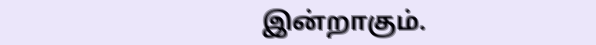இன்றாகும்.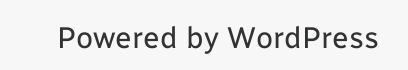Powered by WordPress